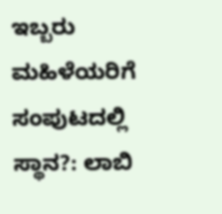ಇಬ್ಬರು ಮಹಿಳೆಯರಿಗೆ ಸಂಪುಟದಲ್ಲಿ ಸ್ಥಾನ?: ಲಾಬಿ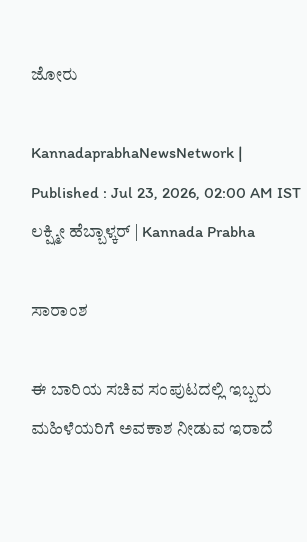ಜೋರು

KannadaprabhaNewsNetwork |
Published : Jul 23, 2026, 02:00 AM IST
ಲಕ್ಷ್ಮೀ ಹೆಬ್ಬಾಳ್ಕರ್‌ | Kannada Prabha

ಸಾರಾಂಶ

ಈ ಬಾರಿಯ ಸಚಿವ ಸಂಪುಟದಲ್ಲಿ ಇಬ್ಬರು ಮಹಿಳೆಯರಿಗೆ ಅವಕಾಶ ನೀಡುವ ಇರಾದೆ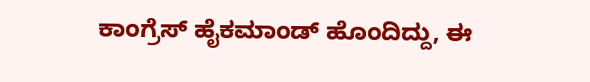ಕಾಂಗ್ರೆಸ್ ಹೈಕಮಾಂಡ್ ಹೊಂದಿದ್ದು, ಈ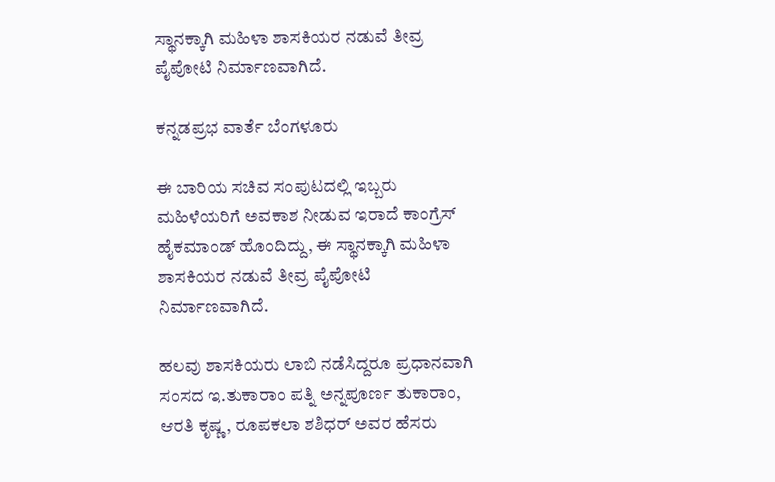ಸ್ಥಾನಕ್ಕಾಗಿ ಮಹಿಳಾ ಶಾಸಕಿಯರ ನಡುವೆ ತೀವ್ರ ಪೈಪೋಟಿ ನಿರ್ಮಾಣವಾಗಿದೆ.

ಕನ್ನಡಪ್ರಭ ವಾರ್ತೆ ಬೆಂಗಳೂರು

ಈ ಬಾರಿಯ ಸಚಿವ ಸಂಪುಟದಲ್ಲಿ ಇಬ್ಬರು ಮಹಿಳೆಯರಿಗೆ ಅವಕಾಶ ನೀಡುವ ಇರಾದೆ ಕಾಂಗ್ರೆಸ್ ಹೈಕಮಾಂಡ್ ಹೊಂದಿದ್ದು, ಈ ಸ್ಥಾನಕ್ಕಾಗಿ ಮಹಿಳಾ ಶಾಸಕಿಯರ ನಡುವೆ ತೀವ್ರ ಪೈಪೋಟಿ ನಿರ್ಮಾಣವಾಗಿದೆ.

ಹಲವು ಶಾಸಕಿಯರು ಲಾಬಿ ನಡೆಸಿದ್ದರೂ ಪ್ರಧಾನವಾಗಿ ಸಂಸದ ಇ.ತುಕಾರಾಂ ಪತ್ನಿ ಅನ್ನಪೂರ್ಣ ತುಕಾರಾಂ, ಆರತಿ ಕೃಷ್ಣ, ರೂಪಕಲಾ ಶಶಿಧರ್ ಅವರ ಹೆಸರು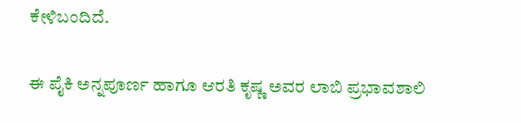ಕೇಳಿಬಂದಿದೆ.

ಈ ಪೈಕಿ ಅನ್ನಪೂರ್ಣ ಹಾಗೂ ಆರತಿ ಕೃಷ್ಣ ಅವರ ಲಾಬಿ ಪ್ರಭಾವಶಾಲಿ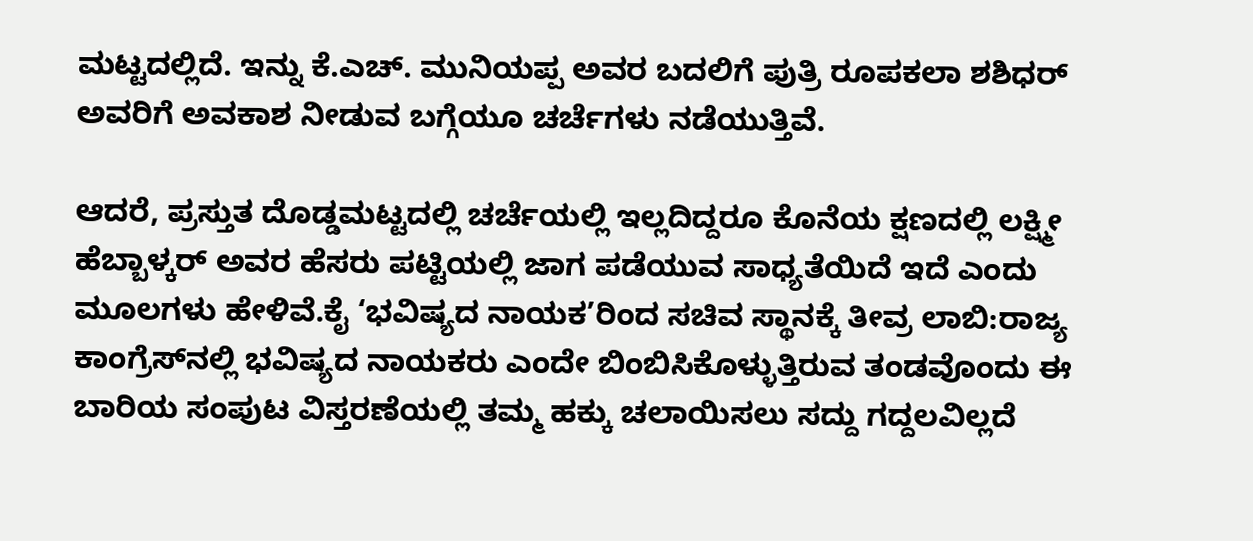ಮಟ್ಟದಲ್ಲಿದೆ. ಇನ್ನು ಕೆ.ಎಚ್. ಮುನಿಯಪ್ಪ ಅವರ ಬದಲಿಗೆ ಪುತ್ರಿ ರೂಪಕಲಾ ಶಶಿಧರ್‌ ಅವರಿಗೆ ಅವಕಾಶ ನೀಡುವ ಬಗ್ಗೆಯೂ ಚರ್ಚೆಗಳು ನಡೆಯುತ್ತಿವೆ.

ಆದರೆ, ಪ್ರಸ್ತುತ ದೊಡ್ಡಮಟ್ಟದಲ್ಲಿ ಚರ್ಚೆಯಲ್ಲಿ ಇಲ್ಲದಿದ್ದರೂ ಕೊನೆಯ ಕ್ಷಣದಲ್ಲಿ ಲಕ್ಷ್ಮೀ ಹೆಬ್ಬಾಳ್ಕರ್‌ ಅವರ ಹೆಸರು ಪಟ್ಟಿಯಲ್ಲಿ ಜಾಗ ಪಡೆಯುವ ಸಾಧ್ಯತೆಯಿದೆ ಇದೆ ಎಂದು ಮೂಲಗಳು ಹೇಳಿವೆ.ಕೈ ‘ಭವಿಷ್ಯದ ನಾಯಕ’ರಿಂದ ಸಚಿವ ಸ್ಥಾನಕ್ಕೆ ತೀವ್ರ ಲಾಬಿ:ರಾಜ್ಯ ಕಾಂಗ್ರೆಸ್‌ನಲ್ಲಿ ಭವಿಷ್ಯದ ನಾಯಕರು ಎಂದೇ ಬಿಂಬಿಸಿಕೊಳ್ಳುತ್ತಿರುವ ತಂಡವೊಂದು ಈ ಬಾರಿಯ ಸಂಪುಟ ವಿಸ್ತರಣೆಯಲ್ಲಿ ತಮ್ಮ ಹಕ್ಕು ಚಲಾಯಿಸಲು ಸದ್ದು ಗದ್ದಲವಿಲ್ಲದೆ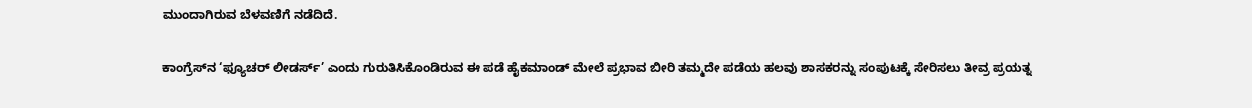ಮುಂದಾಗಿರುವ ಬೆಳವಣಿಗೆ ನಡೆದಿದೆ.

ಕಾಂಗ್ರೆಸ್‌ನ ‘ಫ್ಯೂಚರ್‌ ಲೀಡರ್ಸ್’ ಎಂದು ಗುರುತಿಸಿಕೊಂಡಿರುವ ಈ ಪಡೆ ಹೈಕಮಾಂಡ್‌ ಮೇಲೆ ಪ್ರಭಾವ ಬೀರಿ ತಮ್ಮದೇ ಪಡೆಯ ಹಲವು ಶಾಸಕರನ್ನು ಸಂಪುಟಕ್ಕೆ ಸೇರಿಸಲು ತೀವ್ರ ಪ್ರಯತ್ನ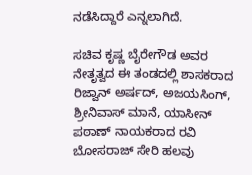ನಡೆಸಿದ್ದಾರೆ ಎನ್ನಲಾಗಿದೆ.

ಸಚಿವ ಕೃಷ್ಣ ಬೈರೇಗೌಡ ಅವರ ನೇತೃತ್ವದ ಈ ತಂಡದಲ್ಲಿ ಶಾಸಕರಾದ ರಿಜ್ವಾನ್ ಅರ್ಷದ್‌, ಅಜಯಸಿಂಗ್, ಶ್ರೀನಿವಾಸ್ ಮಾನೆ, ಯಾಸೀನ್ ಪಠಾಣ್ ನಾಯಕರಾದ ರವಿ ಬೋಸರಾಜ್ ಸೇರಿ ಹಲವು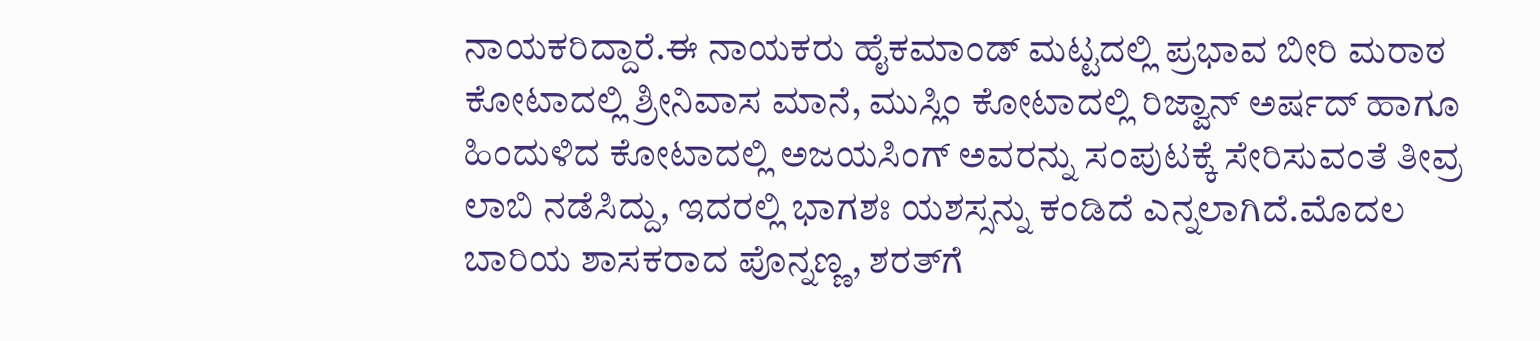ನಾಯಕರಿದ್ದಾರೆ.ಈ ನಾಯಕರು ಹೈಕಮಾಂಡ್‌ ಮಟ್ಟದಲ್ಲಿ ಪ್ರಭಾವ ಬೀರಿ ಮರಾಠ ಕೋಟಾದಲ್ಲಿ ಶ್ರೀನಿವಾಸ ಮಾನೆ, ಮುಸ್ಲಿಂ ಕೋಟಾದಲ್ಲಿ ರಿಜ್ವಾನ್ ಅರ್ಷದ್ ಹಾಗೂ ಹಿಂದುಳಿದ ಕೋಟಾದಲ್ಲಿ ಅಜಯಸಿಂಗ್ ಅವರನ್ನು ಸಂಪುಟಕ್ಕೆ ಸೇರಿಸುವಂತೆ ತೀವ್ರ ಲಾಬಿ ನಡೆಸಿದ್ದು, ಇದರಲ್ಲಿ ಭಾಗಶಃ ಯಶಸ್ಸನ್ನು ಕಂಡಿದೆ ಎನ್ನಲಾಗಿದೆ.ಮೊದಲ ಬಾರಿಯ ಶಾಸಕರಾದ ಪೊನ್ನಣ್ಣ, ಶರತ್‌ಗೆ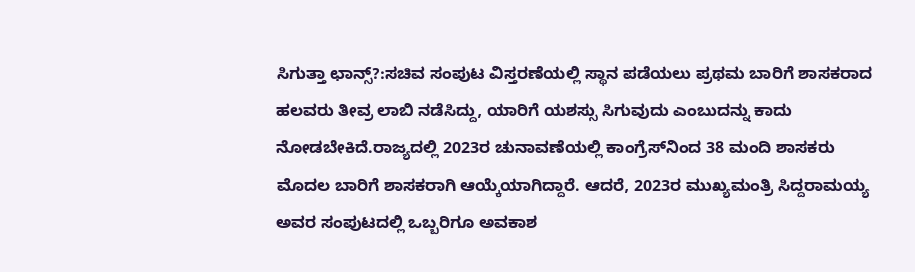ಸಿಗುತ್ತಾ ಛಾನ್ಸ್‌?:ಸಚಿವ ಸಂಪುಟ ವಿಸ್ತರಣೆಯಲ್ಲಿ ಸ್ಥಾನ ಪಡೆಯಲು ಪ್ರಥಮ ಬಾರಿಗೆ ಶಾಸಕರಾದ ಹಲವರು ತೀವ್ರ ಲಾಬಿ ನಡೆಸಿದ್ದು, ಯಾರಿಗೆ ಯಶಸ್ಸು ಸಿಗುವುದು ಎಂಬುದನ್ನು ಕಾದು ನೋಡಬೇಕಿದೆ.ರಾಜ್ಯದಲ್ಲಿ 2023ರ ಚುನಾವಣೆಯಲ್ಲಿ ಕಾಂಗ್ರೆಸ್‌ನಿಂದ 38 ಮಂದಿ ಶಾಸಕರು ಮೊದಲ ಬಾರಿಗೆ ಶಾಸಕರಾಗಿ ಆಯ್ಕೆಯಾಗಿದ್ದಾರೆ. ಆದರೆ, 2023ರ ಮುಖ್ಯಮಂತ್ರಿ ಸಿದ್ದರಾಮಯ್ಯ ಅವರ ಸಂಪುಟದಲ್ಲಿ ಒಬ್ಬರಿಗೂ ಅವಕಾಶ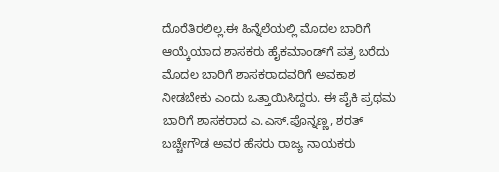ದೊರೆತಿರಲಿಲ್ಲ.ಈ ಹಿನ್ನೆಲೆಯಲ್ಲಿ ಮೊದಲ ಬಾರಿಗೆ ಆಯ್ಕೆಯಾದ ಶಾಸಕರು ಹೈಕಮಾಂಡ್‌ಗೆ ಪತ್ರ ಬರೆದು ಮೊದಲ ಬಾರಿಗೆ ಶಾಸಕರಾದವರಿಗೆ ಅವಕಾಶ ನೀಡಬೇಕು ಎಂದು ಒತ್ತಾಯಿಸಿದ್ದರು. ಈ ಪೈಕಿ ಪ್ರಥಮ ಬಾರಿಗೆ ಶಾಸಕರಾದ ಎ.ಎಸ್.ಪೊನ್ನಣ್ಣ, ಶರತ್ ಬಚ್ಚೇಗೌಡ ಅ‍ವರ ಹೆಸರು ರಾಜ್ಯ ನಾಯಕರು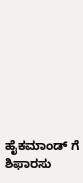ಹೈಕಮಾಂಡ್‌ ಗೆ ಶಿಫಾರಸು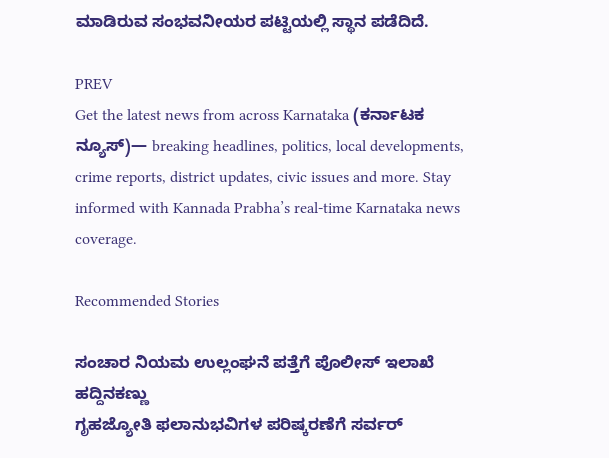ಮಾಡಿರುವ ಸಂಭವನೀಯರ ಪಟ್ಟಿಯಲ್ಲಿ ಸ್ಥಾನ ಪಡೆದಿದೆ.

PREV
Get the latest news from across Karnataka (ಕರ್ನಾಟಕ ನ್ಯೂಸ್)— breaking headlines, politics, local developments, crime reports, district updates, civic issues and more. Stay informed with Kannada Prabha’s real‑time Karnataka news coverage.

Recommended Stories

ಸಂಚಾರ ನಿಯಮ ಉಲ್ಲಂಘನೆ ಪತ್ತೆಗೆ ಪೊಲೀಸ್‌ ಇಲಾಖೆ ಹದ್ದಿನಕಣ್ಣು
ಗೃಹಜ್ಯೋತಿ ಫಲಾನುಭವಿಗಳ ಪರಿಷ್ಕರಣೆಗೆ ಸರ್ವರ್‌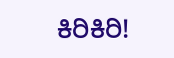ಕಿರಿಕಿರಿ!